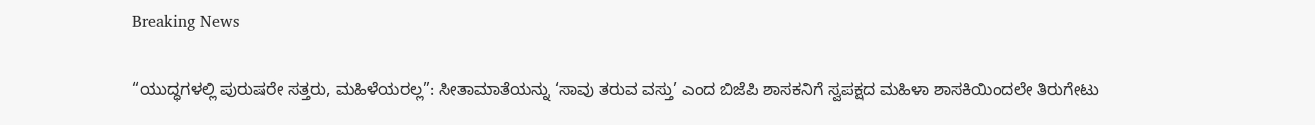Breaking News

“ಯುದ್ಧಗಳಲ್ಲಿ ಪುರುಷರೇ ಸತ್ತರು, ಮಹಿಳೆಯರಲ್ಲ”: ಸೀತಾಮಾತೆಯನ್ನು ‘ಸಾವು ತರುವ ವಸ್ತು’ ಎಂದ ಬಿಜೆಪಿ ಶಾಸಕನಿಗೆ ಸ್ವಪಕ್ಷದ ಮಹಿಳಾ ಶಾಸಕಿಯಿಂದಲೇ ತಿರುಗೇಟು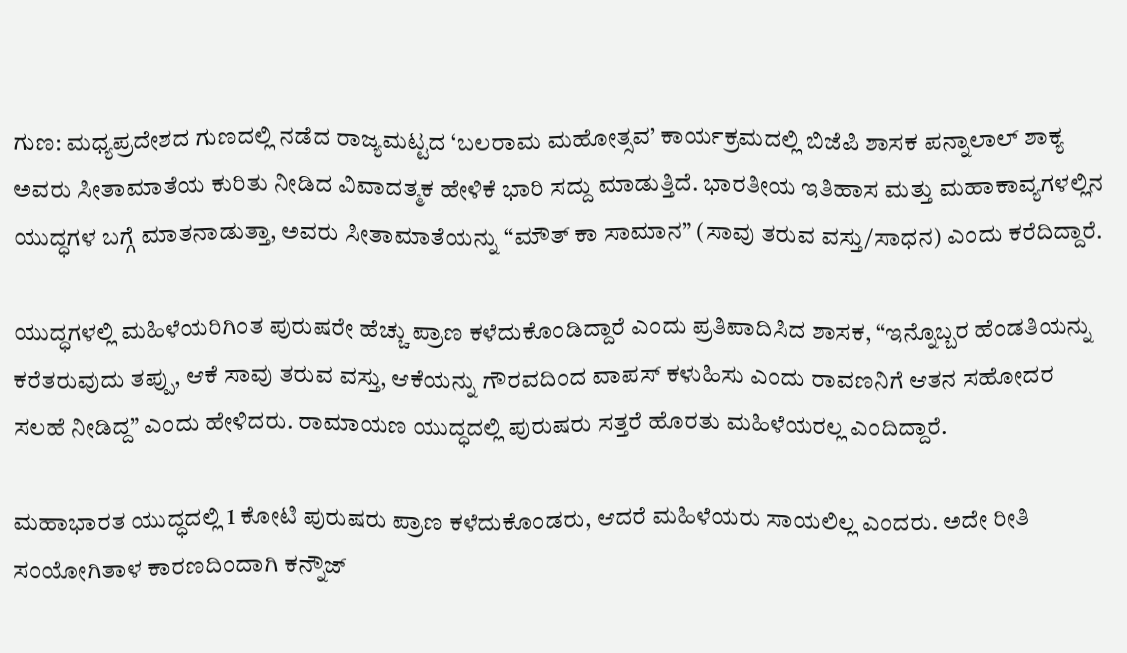ಗುಣ: ಮಧ್ಯಪ್ರದೇಶದ ಗುಣದಲ್ಲಿ ನಡೆದ ರಾಜ್ಯಮಟ್ಟದ ‘ಬಲರಾಮ ಮಹೋತ್ಸವ’ ಕಾರ್ಯಕ್ರಮದಲ್ಲಿ ಬಿಜೆಪಿ ಶಾಸಕ ಪನ್ನಾಲಾಲ್ ಶಾಕ್ಯ ಅವರು ಸೀತಾಮಾತೆಯ ಕುರಿತು ನೀಡಿದ ವಿವಾದತ್ಮಕ ಹೇಳಿಕೆ ಭಾರಿ ಸದ್ದು ಮಾಡುತ್ತಿದೆ. ಭಾರತೀಯ ಇತಿಹಾಸ ಮತ್ತು ಮಹಾಕಾವ್ಯಗಳಲ್ಲಿನ ಯುದ್ಧಗಳ ಬಗ್ಗೆ ಮಾತನಾಡುತ್ತಾ, ಅವರು ಸೀತಾಮಾತೆಯನ್ನು “ಮೌತ್ ಕಾ ಸಾಮಾನ” (ಸಾವು ತರುವ ವಸ್ತು/ಸಾಧನ) ಎಂದು ಕರೆದಿದ್ದಾರೆ.

ಯುದ್ಧಗಳಲ್ಲಿ ಮಹಿಳೆಯರಿಗಿಂತ ಪುರುಷರೇ ಹೆಚ್ಚು ಪ್ರಾಣ ಕಳೆದುಕೊಂಡಿದ್ದಾರೆ ಎಂದು ಪ್ರತಿಪಾದಿಸಿದ ಶಾಸಕ, “ಇನ್ನೊಬ್ಬರ ಹೆಂಡತಿಯನ್ನು ಕರೆತರುವುದು ತಪ್ಪು, ಆಕೆ ಸಾವು ತರುವ ವಸ್ತು, ಆಕೆಯನ್ನು ಗೌರವದಿಂದ ವಾಪಸ್ ಕಳುಹಿಸು ಎಂದು ರಾವಣನಿಗೆ ಆತನ ಸಹೋದರ ಸಲಹೆ ನೀಡಿದ್ದ” ಎಂದು ಹೇಳಿದರು. ರಾಮಾಯಣ ಯುದ್ಧದಲ್ಲಿ ಪುರುಷರು ಸತ್ತರೆ ಹೊರತು ಮಹಿಳೆಯರಲ್ಲ ಎಂದಿದ್ದಾರೆ.

ಮಹಾಭಾರತ ಯುದ್ಧದಲ್ಲಿ 1 ಕೋಟಿ ಪುರುಷರು ಪ್ರಾಣ ಕಳೆದುಕೊಂಡರು, ಆದರೆ ಮಹಿಳೆಯರು ಸಾಯಲಿಲ್ಲ ಎಂದರು. ಅದೇ ರೀತಿ ಸಂಯೋಗಿತಾಳ ಕಾರಣದಿಂದಾಗಿ ಕನ್ನೌಜ್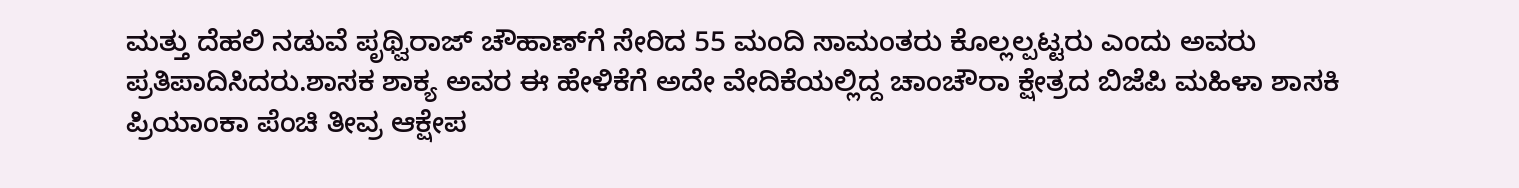ಮತ್ತು ದೆಹಲಿ ನಡುವೆ ಪೃಥ್ವಿರಾಜ್ ಚೌಹಾಣ್‌ಗೆ ಸೇರಿದ 55 ಮಂದಿ ಸಾಮಂತರು ಕೊಲ್ಲಲ್ಪಟ್ಟರು ಎಂದು ಅವರು ಪ್ರತಿಪಾದಿಸಿದರು.ಶಾಸಕ ಶಾಕ್ಯ ಅವರ ಈ ಹೇಳಿಕೆಗೆ ಅದೇ ವೇದಿಕೆಯಲ್ಲಿದ್ದ ಚಾಂಚೌರಾ ಕ್ಷೇತ್ರದ ಬಿಜೆಪಿ ಮಹಿಳಾ ಶಾಸಕಿ ಪ್ರಿಯಾಂಕಾ ಪೆಂಚಿ ತೀವ್ರ ಆಕ್ಷೇಪ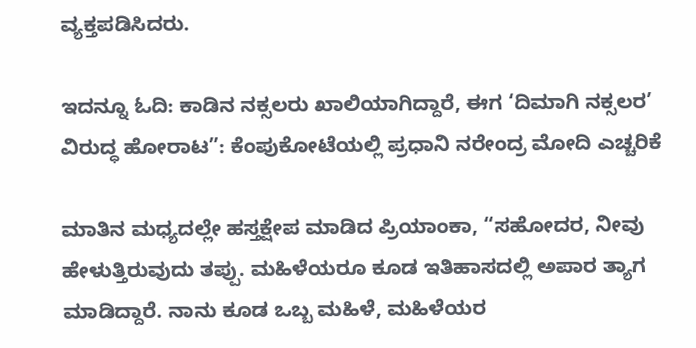ವ್ಯಕ್ತಪಡಿಸಿದರು.

ಇದನ್ನೂ ಓದಿ: ಕಾಡಿನ ನಕ್ಸಲರು ಖಾಲಿಯಾಗಿದ್ದಾರೆ, ಈಗ ‘ದಿಮಾಗಿ ನಕ್ಸಲರ’ ವಿರುದ್ಧ ಹೋರಾಟ”: ಕೆಂಪುಕೋಟೆಯಲ್ಲಿ ಪ್ರಧಾನಿ ನರೇಂದ್ರ ಮೋದಿ ಎಚ್ಚರಿಕೆ

ಮಾತಿನ ಮಧ್ಯದಲ್ಲೇ ಹಸ್ತಕ್ಷೇಪ ಮಾಡಿದ ಪ್ರಿಯಾಂಕಾ, “ಸಹೋದರ, ನೀವು ಹೇಳುತ್ತಿರುವುದು ತಪ್ಪು. ಮಹಿಳೆಯರೂ ಕೂಡ ಇತಿಹಾಸದಲ್ಲಿ ಅಪಾರ ತ್ಯಾಗ ಮಾಡಿದ್ದಾರೆ. ನಾನು ಕೂಡ ಒಬ್ಬ ಮಹಿಳೆ, ಮಹಿಳೆಯರ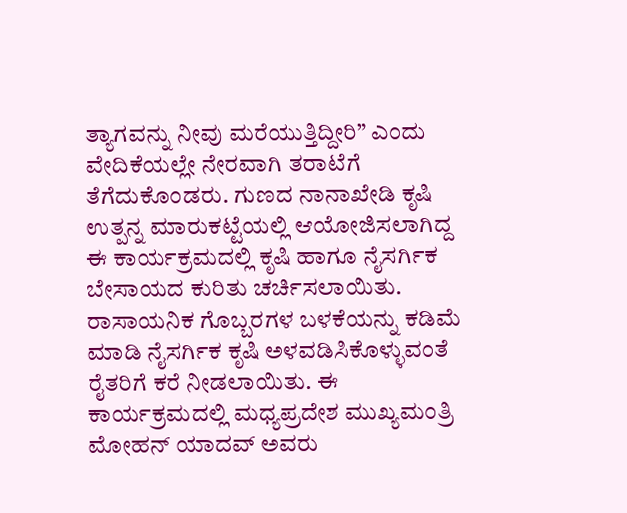ತ್ಯಾಗವನ್ನು ನೀವು ಮರೆಯುತ್ತಿದ್ದೀರಿ” ಎಂದು ವೇದಿಕೆಯಲ್ಲೇ ನೇರವಾಗಿ ತರಾಟೆಗೆ ತೆಗೆದುಕೊಂಡರು. ಗುಣದ ನಾನಾಖೇಡಿ ಕೃಷಿ ಉತ್ಪನ್ನ ಮಾರುಕಟ್ಟೆಯಲ್ಲಿ ಆಯೋಜಿಸಲಾಗಿದ್ದ ಈ ಕಾರ್ಯಕ್ರಮದಲ್ಲಿ ಕೃಷಿ ಹಾಗೂ ನೈಸರ್ಗಿಕ ಬೇಸಾಯದ ಕುರಿತು ಚರ್ಚಿಸಲಾಯಿತು. ರಾಸಾಯನಿಕ ಗೊಬ್ಬರಗಳ ಬಳಕೆಯನ್ನು ಕಡಿಮೆ ಮಾಡಿ ನೈಸರ್ಗಿಕ ಕೃಷಿ ಅಳವಡಿಸಿಕೊಳ್ಳುವಂತೆ ರೈತರಿಗೆ ಕರೆ ನೀಡಲಾಯಿತು. ಈ ಕಾರ್ಯಕ್ರಮದಲ್ಲಿ ಮಧ್ಯಪ್ರದೇಶ ಮುಖ್ಯಮಂತ್ರಿ ಮೋಹನ್ ಯಾದವ್ ಅವರು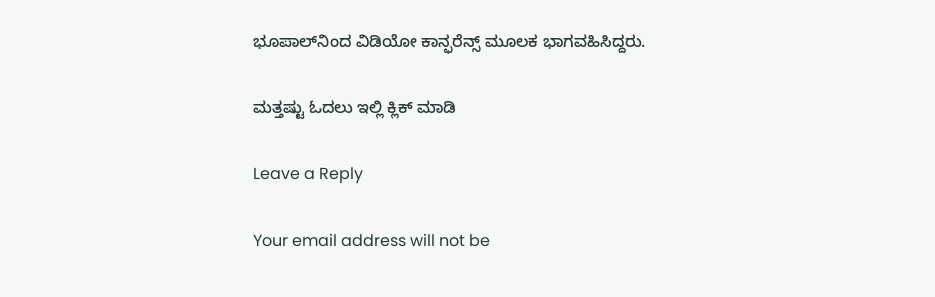ಭೂಪಾಲ್‌ನಿಂದ ವಿಡಿಯೋ ಕಾನ್ಫರೆನ್ಸ್ ಮೂಲಕ ಭಾಗವಹಿಸಿದ್ದರು.

ಮತ್ತಷ್ಟು ಓದಲು ಇಲ್ಲಿ ಕ್ಲಿಕ್ ಮಾಡಿ

Leave a Reply

Your email address will not be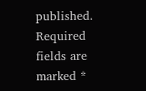published. Required fields are marked *